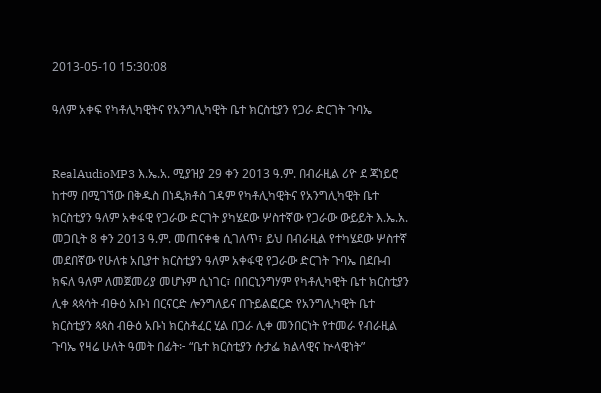2013-05-10 15:30:08

ዓለም አቀፍ የካቶሊካዊትና የአንግሊካዊት ቤተ ክርስቲያን የጋራ ድርገት ጉባኤ


RealAudioMP3 እ.ኤ.አ. ሚያዝያ 29 ቀን 2013 ዓ.ም. በብራዚል ሪዮ ደ ጃነይሮ ከተማ በሚገኘው በቅዱስ በነዲክቶስ ገዳም የካቶሊካዊትና የአንግሊካዊት ቤተ ክርስቲያን ዓለም አቀፋዊ የጋራው ድርገት ያካሄደው ሦስተኛው የጋራው ውይይት እ.ኤ.አ. መጋቢት 8 ቀን 2013 ዓ.ም. መጠናቀቁ ሲገለጥ፣ ይህ በብራዚል የተካሄደው ሦስተኛ መደበኛው የሁለቱ አቢያተ ክርስቲያን ዓለም አቀፋዊ የጋራው ድርገት ጉባኤ በደቡብ ክፍለ ዓለም ለመጀመሪያ መሆኑም ሲነገር፣ በበርኒንግሃም የካቶሊካዊት ቤተ ክርስቲያን ሊቀ ጳጳሳት ብፁዕ አቡነ በርናርድ ሎንግለይና በጉይልፎርድ የአንግሊካዊት ቤተ ክርስቲያን ጳጳስ ብፁዕ አቡነ ክርስቶፈር ሂል በጋራ ሊቀ መንበርነት የተመራ የብራዚል ጉባኤ የዛሬ ሁለት ዓመት በፊት፦ “ቤተ ክርስቲያን ሱታፌ ክልላዊና ኵላዊነት”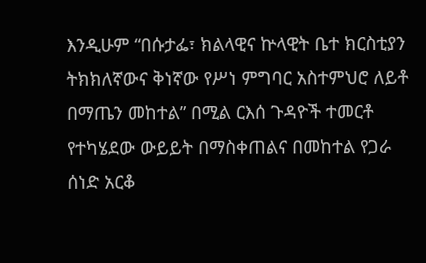እንዲሁም “በሱታፌ፣ ክልላዊና ኵላዊት ቤተ ክርስቲያን ትክክለኛውና ቅነኛው የሥነ ምግባር አስተምህሮ ለይቶ በማጤን መከተል” በሚል ርእሰ ጉዳዮች ተመርቶ የተካሄደው ውይይት በማስቀጠልና በመከተል የጋራ ሰነድ አርቆ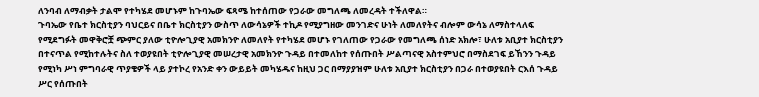ለንባብ ለማብቃት ታልሞ የተካሄደ መሆኑም ከጉባኤው ፍጻሜ ከተሰጠው የጋራው መግለጫ ለመረዳት ተችለዋል።
ጉባኤው የቤተ ክርስቲያን ባህርይና በቤተ ክርስቲያን ውስጥ ለውሳኔዎች ተኪዶ የሚያግዘው መንገድና ሁነት ለመለየትና ብሎም ውሳኔ ለማስተላለፍ የሚደግፉት መዋቅሮቿ ጭምር ያለው ቲዮሎጊያዊ አመክንዮ ለመለየት የተካሄደ መሆኑ የገለጠው የጋራው የመግለጫ ሰነድ አክሎ፣ ሁለቱ አቢያተ ክርስቲያን በተናጥል የሚከተሉትና ስለ ተወያዩበት ቲዮሎጊያዊ መሠረታዊ አመክንዮ ጉዳይ በተመለከተ የሰጡበት ሥልጣናዊ አስተምህሮ በማስደገፍ ይኸንን ጉዳይ የሚነካ ሥነ ምግባራዊ ጥያቄዎች ላይ ያተኮረ የአንድ ቀን ውይይት መካሄዱና ከዚህ ጋር በማያያዝም ሁለቱ አቢያተ ክርስቲያን በጋራ በተወያዩበት ርእሰ ጉዳይ ሥር የሰጡበት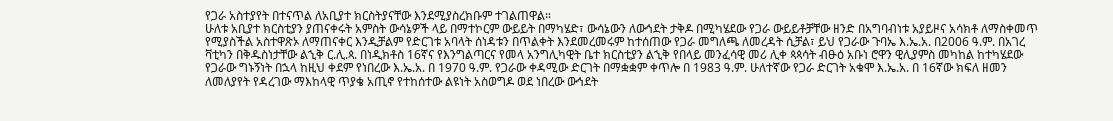የጋራ አስተያየት በተናጥል ለአቢያተ ክርስትያናቸው እንደሚያስረክቡም ተገልጠዋል።
ሁለቱ አቢያተ ክርስቲያን ያጠናቀሩት አምስት ውሳኔዎች ላይ በማተኮርም ውይይት በማካሄድ፣ ውሳኔውን ለውኅደት ታቅዶ በሚካሄደው የጋራ ውይይቶቻቸው ዘንድ በአግባብነቱ አያይዞና አሳክቶ ለማስቀመጥ የሚያስችል አስተዋጽኦ ለማጠናቀር እንዲቻልም የድርገቱ አባላት ሰነዳቱን በጥልቀት እንደመረመሩም ከተሰጠው የጋራ መግለጫ ለመረዳት ሲቻል፣ ይህ የጋራው ጉባኤ እ.ኤ.አ. በ2006 ዓ.ም. በአገረ ቫቲካን በቅዱስነታቸው ልኂቅ ር.ሊ.ጳ. በነዲክቶስ 16ኛና የእንግልጣርና የመላ አንግሊካዊት ቤተ ክርስቲያን ልኂቅ የበላይ መንፈሳዊ መሪ ሊቀ ጳጳሳት ብፁዕ አቡነ ሮዋን ዊሊያምስ መካከል ከተካሄደው የጋራው ግኑኝነት በኋላ ከዚህ ቀደም የነበረው እ.ኤ.አ. በ 1970 ዓ.ም. የጋራው ቀዳሚው ድርገት በማቋቋም ቀጥሎ በ 1983 ዓ.ም. ሁለተኛው የጋራ ድርገት አቁሞ እ.ኤ.አ. በ 16ኛው ክፍለ ዘመን ለመለያየት የዳረገው ማእከላዊ ጥያቄ አጢኖ የተከሰተው ልዩነት አስወግዶ ወደ ነበረው ውኅደት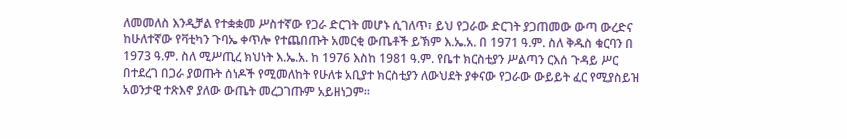ለመመለስ እንዲቻል የተቋቋመ ሥስተኛው የጋራ ድርገት መሆኑ ሲገለጥ፣ ይህ የጋራው ድርገት ያጋጠመው ውጣ ውረድና ከሁለተኛው የቫቲካን ጉባኤ ቀጥሎ የተጨበጡት አመርቂ ውጤቶች ይኽም እ.ኤ.አ. በ 1971 ዓ.ም. ስለ ቅዱስ ቁርባን በ 1973 ዓ.ም. ስለ ሚሥጢረ ክህነት እ.ኤ.አ. ከ 1976 እስከ 1981 ዓ.ም. የቤተ ክርስቲያን ሥልጣን ርእሰ ጉዳይ ሥር በተደረገ በጋራ ያወጡት ሰነዶች የሚመለከት የሁለቱ አቢያተ ክርስቲያን ለውህደት ያቀናው የጋራው ውይይት ፈር የሚያስይዝ አወንታዊ ተጽእኖ ያለው ውጤት መረጋገጡም አይዘነጋም።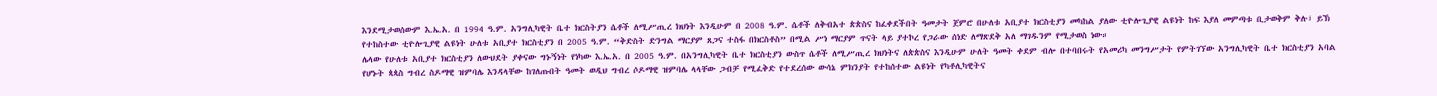እንደሚታወሰውም እ.ኤ.አ. በ 1994 ዓ.ም. አንግሊካዊት ቤተ ክርስትያን ሴቶች ለሚሥጢረ ክህነት እንዲሁም በ 2008 ዓ.ም. ሴቶች ለቅብአተ ጵጵስና ከፈቀደችበት ዓመታት ጀምሮ በሁለቱ አቢያተ ክርስቲያን መካከል ያለው ቲዮሎጊያዊ ልዩነት ከፍ እያለ መምጣቱ ቢታወቅም ቅሉ፣ ይኽ የተከስተው ቲዮሎጊያዊ ልዩነት ሁለቱ አቢያተ ክርስቲያን በ 2005 ዓ.ም. “ቅድስት ድንግል ማርያም ጸጋና ተስፋ በክርስቶስ” በሚል ሥነ ማርያም ጥናት ላይ ያተኮረ የጋራው ሰነድ ለማጽደቅ አለ ማገዱንም የሚታወስ ነው።
ሌላው የሁለቱ አቢያተ ክርስቲያን ለውህደት ያቀናው ግኑኝነት የነካው እ.ኤ.አ. በ 2005 ዓ.ም. በአንግሊካዊት ቤተ ክርስቲያን ውስጥ ሴቶች ለሚሥጢረ ክህነትና ለጵጵስና እንዲሁም ሁለት ዓመት ቀደም ብሎ በተባበሩት የአመሪካ መንግሥታት የምትገኘው አንግሊካዊት ቤተ ክርስቲያን አባል የሆኑት ጳጳስ ግብረ ስዶማዊ ዝምባሌ እንዳላቸው ከገለጡበት ዓመት ወዲህ ግብረ ሶዶማዊ ዝምባሌ ላላቸው ጋብቻ የሚፈቅድ የተደረሰው ውሳኔ ምክንያት የተከሰተው ልዩነት የካቶሊካዊትና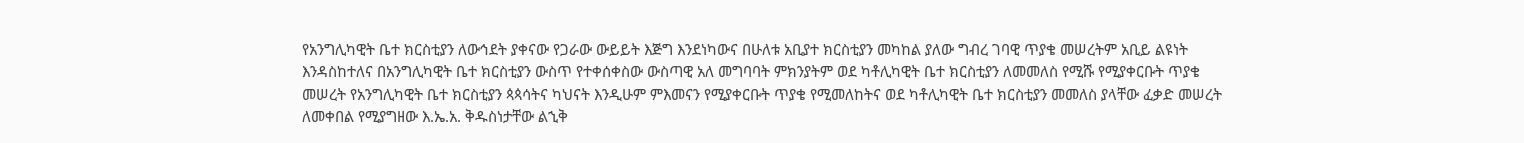የአንግሊካዊት ቤተ ክርስቲያን ለውኅደት ያቀናው የጋራው ውይይት እጅግ እንደነካውና በሁለቱ አቢያተ ክርስቲያን መካከል ያለው ግብረ ገባዊ ጥያቄ መሠረትም አቢይ ልዩነት እንዳስከተለና በአንግሊካዊት ቤተ ክርስቲያን ውስጥ የተቀሰቀስው ውስጣዊ አለ መግባባት ምክንያትም ወደ ካቶሊካዊት ቤተ ክርስቲያን ለመመለስ የሚሹ የሚያቀርቡት ጥያቄ መሠረት የአንግሊካዊት ቤተ ክርስቲያን ጳጳሳትና ካህናት እንዲሁም ምእመናን የሚያቀርቡት ጥያቄ የሚመለከትና ወደ ካቶሊካዊት ቤተ ክርስቲያን መመለስ ያላቸው ፈቃድ መሠረት ለመቀበል የሚያግዘው እ.ኤ.አ. ቅዱስነታቸው ልኂቅ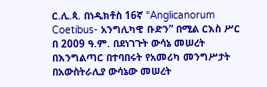ር.ሊ.ጳ. በነዲክቶስ 16ኛ “Anglicanorum Coetibus- አንግሊካዊ ቡድን” በሚል ርእስ ሥር በ 2009 ዓ.ም. በደነገጉት ውሳኔ መሠረት በእንግልጣር በተባበሩት የአመሪካ መንግሥታት በአውስትራሊያ ውሳኔው መሠረት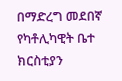በማድረግ መደበኛ የካቶሊካዊት ቤተ ክርስቲያን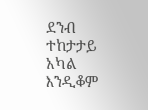ደንብ ተከታታይ አካል እንዲቆም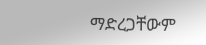ማድረጋቸውም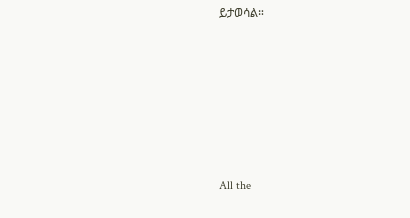ይታወሳል።








All the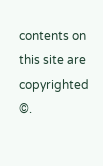contents on this site are copyrighted ©.